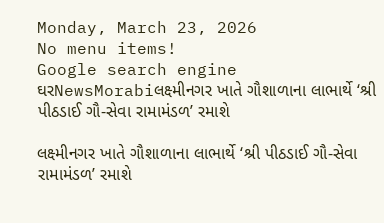Monday, March 23, 2026
No menu items!
Google search engine
ઘરNewsMorabiલક્ષ્મીનગર ખાતે ગૌશાળાના લાભાર્થે ‘શ્રી પીઠડાઈ ગૌ-સેવા રામામંડળ’ રમાશે

લક્ષ્મીનગર ખાતે ગૌશાળાના લાભાર્થે ‘શ્રી પીઠડાઈ ગૌ-સેવા રામામંડળ’ રમાશે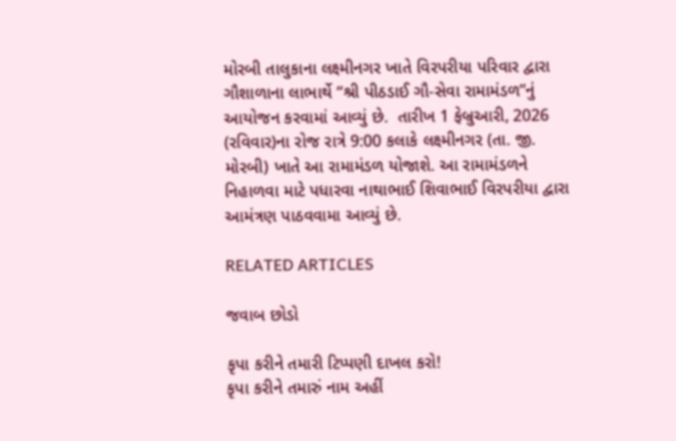મોરબી તાલુકાના લક્ષ્મીનગર ખાતે વિરપરીયા પરિવાર દ્વારા ગૌશાળાના લાભાર્થે “શ્રી પીઠડાઈ ગૌ-સેવા રામામંડળ”નું આયોજન કરવામાં આવ્યું છે.  તારીખ 1 ફેબ્રુઆરી, 2026 (રવિવાર)ના રોજ રાત્રે 9:00 કલાકે લક્ષ્મીનગર (તા. જી. મોરબી) ખાતે આ રામામંડળ યોજાશે. આ રામામંડળને નિહાળવા માટે પધારવા નાથાભાઈ શિવાભાઈ વિરપરીયા દ્વારા આમંત્રણ પાઠવવામા આવ્યું છે.

RELATED ARTICLES

જવાબ છોડો

કૃપા કરીને તમારી ટિપ્પણી દાખલ કરો!
કૃપા કરીને તમારું નામ અહીં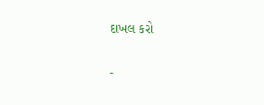દાખલ કરો

-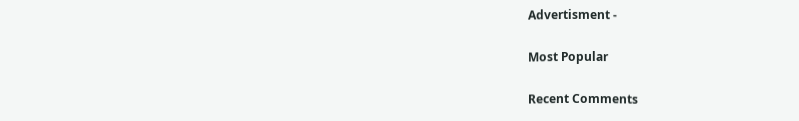Advertisment -

Most Popular

Recent Comments